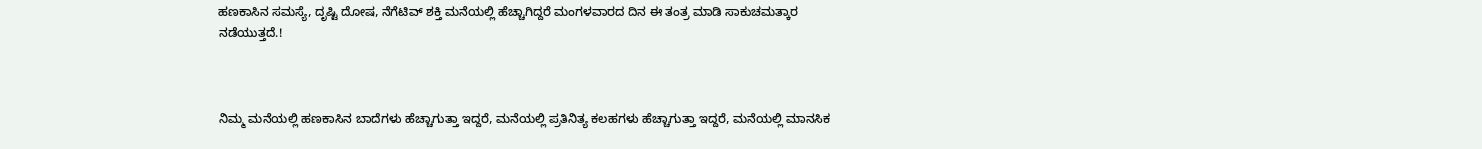ಹಣಕಾಸಿನ ಸಮಸ್ಯೆ, ದೃಷ್ಟಿ ದೋಷ, ನೆಗೆಟಿವ್ ಶಕ್ತಿ ಮನೆಯಲ್ಲಿ ಹೆಚ್ಚಾಗಿದ್ದರೆ ಮಂಗಳವಾರದ ದಿನ ಈ ತಂತ್ರ ಮಾಡಿ ಸಾಕುಚಮತ್ಕಾರ ನಡೆಯುತ್ತದೆ.!



ನಿಮ್ಮ ಮನೆಯಲ್ಲಿ ಹಣಕಾಸಿನ ಬಾದೆಗಳು ಹೆಚ್ಚಾಗುತ್ತಾ ಇದ್ದರೆ, ಮನೆಯಲ್ಲಿ ಪ್ರತಿನಿತ್ಯ ಕಲಹಗಳು ಹೆಚ್ಚಾಗುತ್ತಾ ಇದ್ದರೆ, ಮನೆಯಲ್ಲಿ ಮಾನಸಿಕ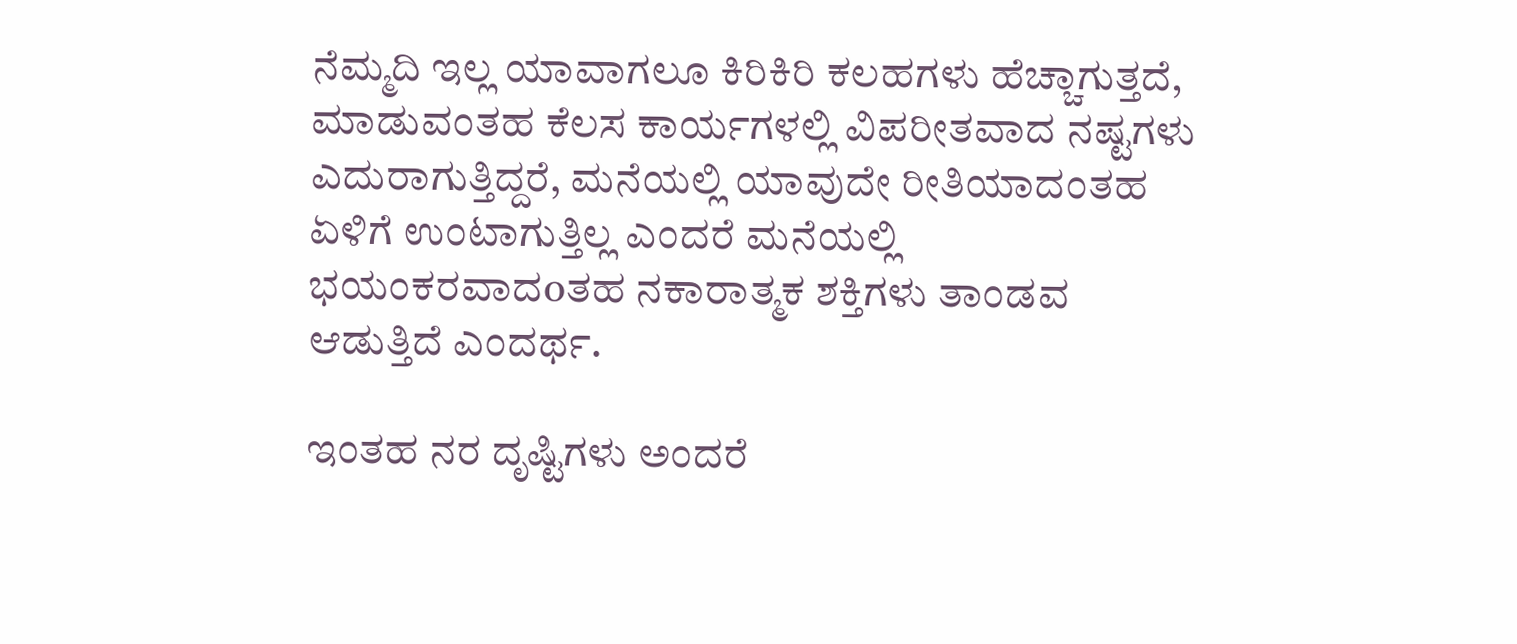ನೆಮ್ಮದಿ ಇಲ್ಲ ಯಾವಾಗಲೂ ಕಿರಿಕಿರಿ ಕಲಹಗಳು ಹೆಚ್ಚಾಗುತ್ತದೆ, ಮಾಡುವಂತಹ ಕೆಲಸ ಕಾರ್ಯಗಳಲ್ಲಿ ವಿಪರೀತವಾದ ನಷ್ಟಗಳು ಎದುರಾಗುತ್ತಿದ್ದರೆ, ಮನೆಯಲ್ಲಿ ಯಾವುದೇ ರೀತಿಯಾದಂತಹ ಏಳಿಗೆ ಉಂಟಾಗುತ್ತಿಲ್ಲ ಎಂದರೆ ಮನೆಯಲ್ಲಿ ಭಯಂಕರವಾದoತಹ ನಕಾರಾತ್ಮಕ ಶಕ್ತಿಗಳು ತಾಂಡವ ಆಡುತ್ತಿದೆ ಎಂದರ್ಥ.

ಇಂತಹ ನರ ದೃಷ್ಟಿಗಳು ಅಂದರೆ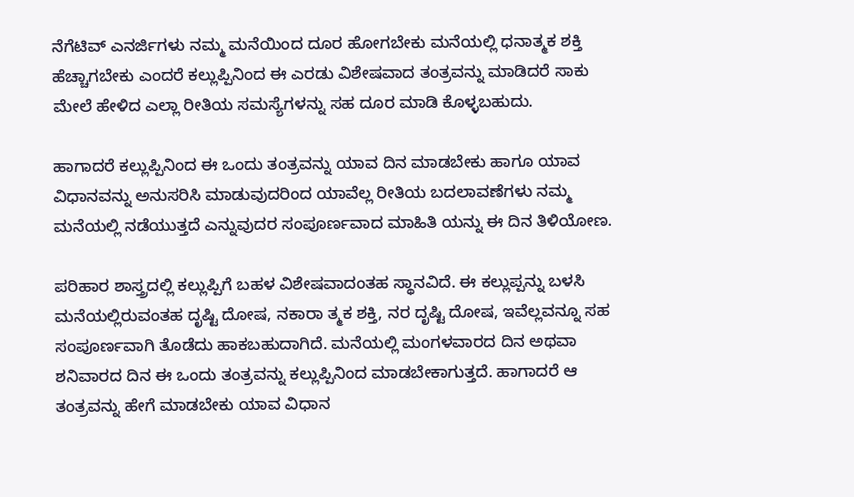ನೆಗೆಟಿವ್ ಎನರ್ಜಿಗಳು ನಮ್ಮ ಮನೆಯಿಂದ ದೂರ ಹೋಗಬೇಕು ಮನೆಯಲ್ಲಿ ಧನಾತ್ಮಕ ಶಕ್ತಿ ಹೆಚ್ಚಾಗಬೇಕು ಎಂದರೆ ಕಲ್ಲುಪ್ಪಿನಿಂದ ಈ ಎರಡು ವಿಶೇಷವಾದ ತಂತ್ರವನ್ನು ಮಾಡಿದರೆ ಸಾಕು ಮೇಲೆ ಹೇಳಿದ ಎಲ್ಲಾ ರೀತಿಯ ಸಮಸ್ಯೆಗಳನ್ನು ಸಹ ದೂರ ಮಾಡಿ ಕೊಳ್ಳಬಹುದು.

ಹಾಗಾದರೆ ಕಲ್ಲುಪ್ಪಿನಿಂದ ಈ ಒಂದು ತಂತ್ರವನ್ನು ಯಾವ ದಿನ ಮಾಡಬೇಕು ಹಾಗೂ ಯಾವ ವಿಧಾನವನ್ನು ಅನುಸರಿಸಿ ಮಾಡುವುದರಿಂದ ಯಾವೆಲ್ಲ ರೀತಿಯ ಬದಲಾವಣೆಗಳು ನಮ್ಮ ಮನೆಯಲ್ಲಿ ನಡೆಯುತ್ತದೆ ಎನ್ನುವುದರ ಸಂಪೂರ್ಣವಾದ ಮಾಹಿತಿ ಯನ್ನು ಈ ದಿನ ತಿಳಿಯೋಣ.

ಪರಿಹಾರ ಶಾಸ್ತ್ರದಲ್ಲಿ ಕಲ್ಲುಪ್ಪಿಗೆ ಬಹಳ ವಿಶೇಷವಾದಂತಹ ಸ್ಥಾನವಿದೆ. ಈ ಕಲ್ಲುಪ್ಪನ್ನು ಬಳಸಿ ಮನೆಯಲ್ಲಿರುವಂತಹ ದೃಷ್ಟಿ ದೋಷ, ನಕಾರಾ ತ್ಮಕ ಶಕ್ತಿ, ನರ ದೃಷ್ಟಿ ದೋಷ, ಇವೆಲ್ಲವನ್ನೂ ಸಹ ಸಂಪೂರ್ಣವಾಗಿ ತೊಡೆದು ಹಾಕಬಹುದಾಗಿದೆ. ಮನೆಯಲ್ಲಿ ಮಂಗಳವಾರದ ದಿನ ಅಥವಾ ಶನಿವಾರದ ದಿನ ಈ ಒಂದು ತಂತ್ರವನ್ನು ಕಲ್ಲುಪ್ಪಿನಿಂದ ಮಾಡಬೇಕಾಗುತ್ತದೆ. ಹಾಗಾದರೆ ಆ ತಂತ್ರವನ್ನು ಹೇಗೆ ಮಾಡಬೇಕು ಯಾವ ವಿಧಾನ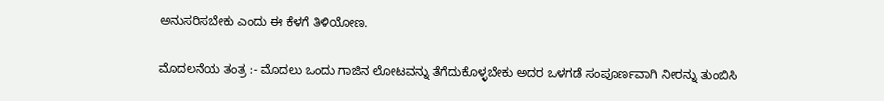ಅನುಸರಿಸಬೇಕು ಎಂದು ಈ ಕೆಳಗೆ ತಿಳಿಯೋಣ.

ಮೊದಲನೆಯ ತಂತ್ರ :- ಮೊದಲು ಒಂದು ಗಾಜಿನ ಲೋಟವನ್ನು ತೆಗೆದುಕೊಳ್ಳಬೇಕು ಅದರ ಒಳಗಡೆ ಸಂಪೂರ್ಣವಾಗಿ ನೀರನ್ನು ತುಂಬಿಸಿ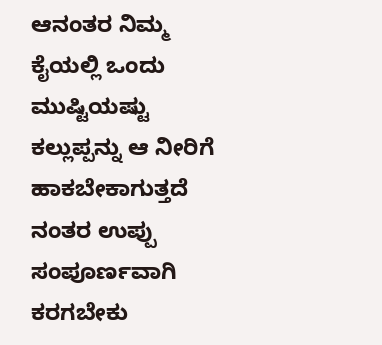ಆನಂತರ ನಿಮ್ಮ ಕೈಯಲ್ಲಿ ಒಂದು ಮುಷ್ಟಿಯಷ್ಟು ಕಲ್ಲುಪ್ಪನ್ನು ಆ ನೀರಿಗೆ ಹಾಕಬೇಕಾಗುತ್ತದೆ ನಂತರ ಉಪ್ಪು ಸಂಪೂರ್ಣವಾಗಿ ಕರಗಬೇಕು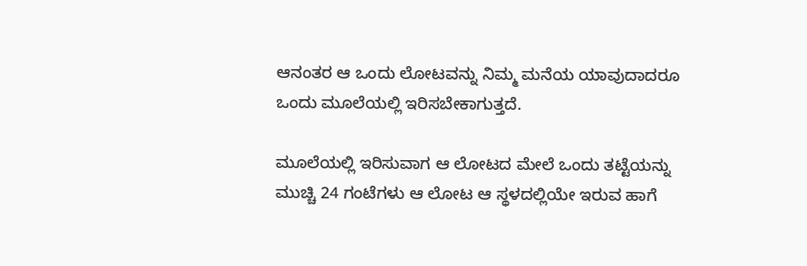ಆನಂತರ ಆ ಒಂದು ಲೋಟವನ್ನು ನಿಮ್ಮ ಮನೆಯ ಯಾವುದಾದರೂ ಒಂದು ಮೂಲೆಯಲ್ಲಿ ಇರಿಸಬೇಕಾಗುತ್ತದೆ.

ಮೂಲೆಯಲ್ಲಿ ಇರಿಸುವಾಗ ಆ ಲೋಟದ ಮೇಲೆ ಒಂದು ತಟ್ಟೆಯನ್ನು ಮುಚ್ಚಿ 24 ಗಂಟೆಗಳು ಆ ಲೋಟ ಆ ಸ್ಥಳದಲ್ಲಿಯೇ ಇರುವ ಹಾಗೆ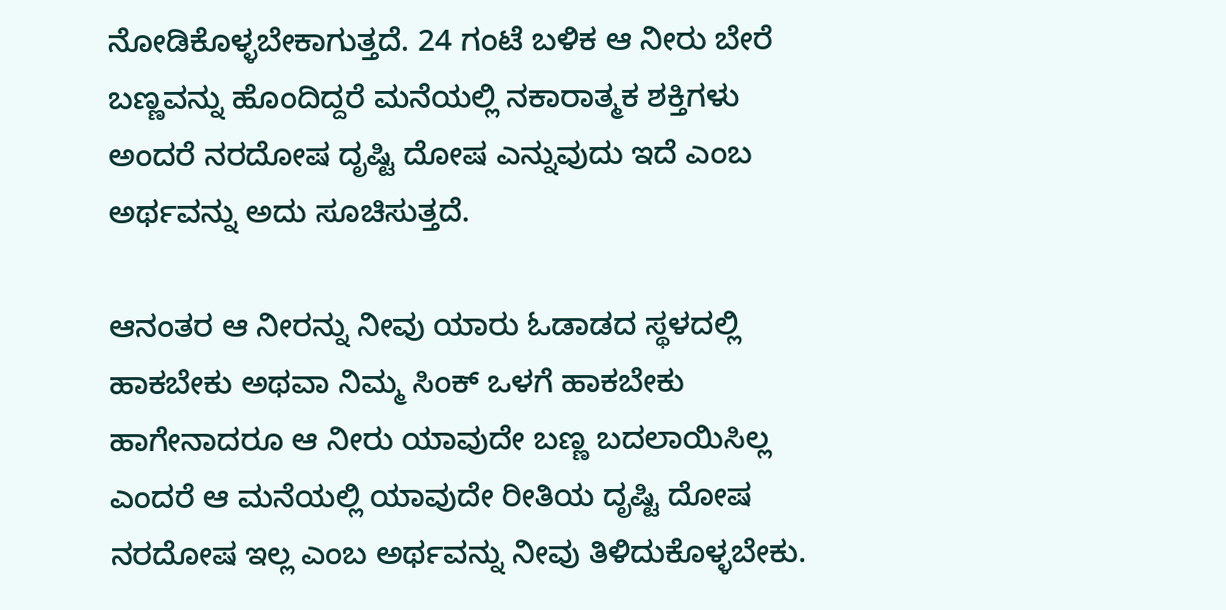ನೋಡಿಕೊಳ್ಳಬೇಕಾಗುತ್ತದೆ. 24 ಗಂಟೆ ಬಳಿಕ ಆ ನೀರು ಬೇರೆ ಬಣ್ಣವನ್ನು ಹೊಂದಿದ್ದರೆ ಮನೆಯಲ್ಲಿ ನಕಾರಾತ್ಮಕ ಶಕ್ತಿಗಳು ಅಂದರೆ ನರದೋಷ ದೃಷ್ಟಿ ದೋಷ ಎನ್ನುವುದು ಇದೆ ಎಂಬ ಅರ್ಥವನ್ನು ಅದು ಸೂಚಿಸುತ್ತದೆ.

ಆನಂತರ ಆ ನೀರನ್ನು ನೀವು ಯಾರು ಓಡಾಡದ ಸ್ಥಳದಲ್ಲಿ ಹಾಕಬೇಕು ಅಥವಾ ನಿಮ್ಮ ಸಿಂಕ್ ಒಳಗೆ ಹಾಕಬೇಕು ಹಾಗೇನಾದರೂ ಆ ನೀರು ಯಾವುದೇ ಬಣ್ಣ ಬದಲಾಯಿಸಿಲ್ಲ ಎಂದರೆ ಆ ಮನೆಯಲ್ಲಿ ಯಾವುದೇ ರೀತಿಯ ದೃಷ್ಟಿ ದೋಷ ನರದೋಷ ಇಲ್ಲ ಎಂಬ ಅರ್ಥವನ್ನು ನೀವು ತಿಳಿದುಕೊಳ್ಳಬೇಕು.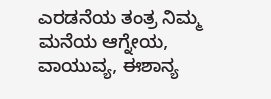ಎರಡನೆಯ ತಂತ್ರ ನಿಮ್ಮ ಮನೆಯ ಆಗ್ನೇಯ, ವಾಯುವ್ಯ, ಈಶಾನ್ಯ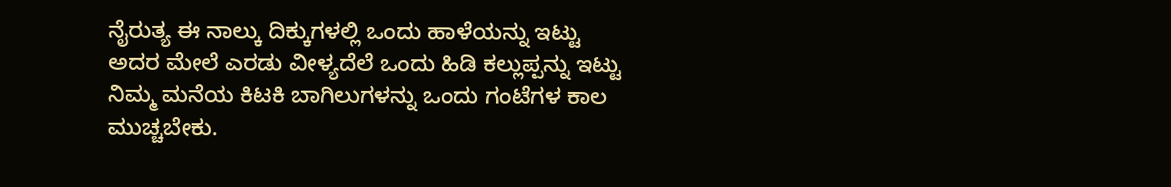ನೈರುತ್ಯ ಈ ನಾಲ್ಕು ದಿಕ್ಕುಗಳಲ್ಲಿ ಒಂದು ಹಾಳೆಯನ್ನು ಇಟ್ಟು ಅದರ ಮೇಲೆ ಎರಡು ವೀಳ್ಯದೆಲೆ ಒಂದು ಹಿಡಿ ಕಲ್ಲುಪ್ಪನ್ನು ಇಟ್ಟು ನಿಮ್ಮ ಮನೆಯ ಕಿಟಕಿ ಬಾಗಿಲುಗಳನ್ನು ಒಂದು ಗಂಟೆಗಳ ಕಾಲ ಮುಚ್ಚಬೇಕು.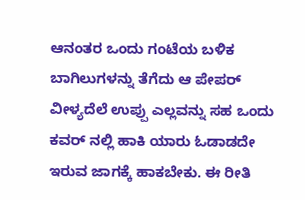ಆನಂತರ ಒಂದು ಗಂಟೆಯ ಬಳಿಕ ಬಾಗಿಲುಗಳನ್ನು ತೆಗೆದು ಆ ಪೇಪರ್ ವೀಳ್ಯದೆಲೆ ಉಪ್ಪು ಎಲ್ಲವನ್ನು ಸಹ ಒಂದು ಕವರ್ ನಲ್ಲಿ ಹಾಕಿ ಯಾರು ಓಡಾಡದೇ ಇರುವ ಜಾಗಕ್ಕೆ ಹಾಕಬೇಕು. ಈ ರೀತಿ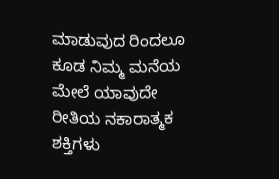ಮಾಡುವುದ ರಿಂದಲೂ ಕೂಡ ನಿಮ್ಮ ಮನೆಯ ಮೇಲೆ ಯಾವುದೇ ರೀತಿಯ ನಕಾರಾತ್ಮಕ ಶಕ್ತಿಗಳು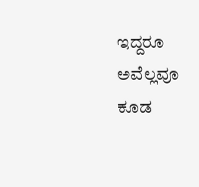ಇದ್ದರೂ ಅವೆಲ್ಲವೂ ಕೂಡ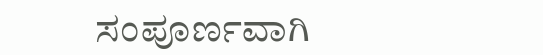ಸಂಪೂರ್ಣವಾಗಿ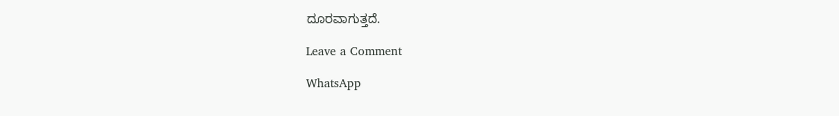ದೂರವಾಗುತ್ತದೆ.

Leave a Comment

WhatsApp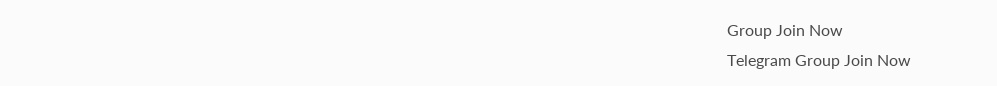Group Join Now
Telegram Group Join Now